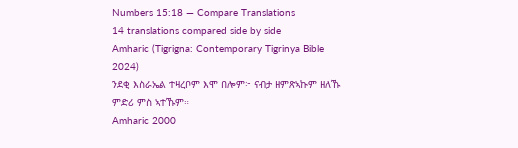Numbers 15:18 — Compare Translations
14 translations compared side by side
Amharic (Tigrigna: Contemporary Tigrinya Bible 2024)
ንደቂ እስራኤል ተዛረቦም እሞ በሎም፦ ናብታ ዘምጽኣኩም ዘለኹ ምድሪ ምስ ኣተኹም።
Amharic 2000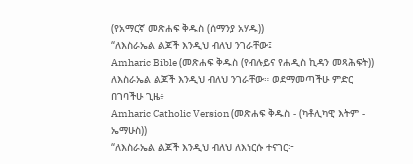(የአማርኛ መጽሐፍ ቅዱስ (ሰማንያ አሃዱ))
“ለእስራኤል ልጆች እንዲህ ብለህ ንገራቸው፤
Amharic Bible (መጽሐፍ ቅዱስ (የብሉይና የሐዲስ ኪዳን መጻሕፍት))
ለእስራኤል ልጆች እንዲህ ብለህ ንገራቸው። ወደማመጣችሁ ምድር በገባችሁ ጊዜ፥
Amharic Catholic Version (መጽሐፍ ቅዱስ - (ካቶሊካዊ እትም - ኤማሁስ))
“ለእስራኤል ልጆች እንዲህ ብለህ ለእነርሱ ተናገር፦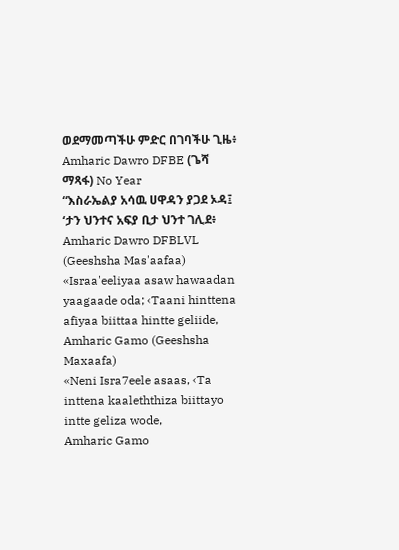ወደማመጣችሁ ምድር በገባችሁ ጊዜ፥
Amharic Dawro DFBE (ጌሻ ማጻፋ) No Year
“እስራኤልያ አሳዉ ሀዋዳን ያጋደ ኦዳ፤ ‘ታን ህንተና አፍያ ቢታ ህንተ ገሊደ፥
Amharic Dawro DFBLVL (Geeshsha Mas'aafaa)
«Israa'eeliyaa asaw hawaadan yaagaade oda; ‹Taani hinttena afiyaa biittaa hintte geliide,
Amharic Gamo (Geeshsha Maxaafa)
«Neni Isra7eele asaas, ‹Ta inttena kaaleththiza biittayo intte geliza wode,
Amharic Gamo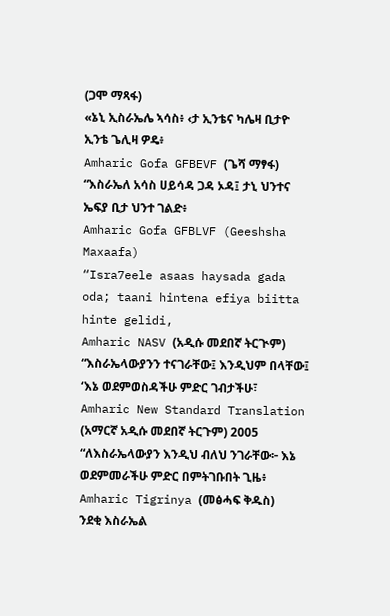(ጋሞ ማጻፋ)
«ኔኒ ኢስራኤሌ ኣሳስ፥ ‹ታ ኢንቴና ካሌዛ ቢታዮ ኢንቴ ጌሊዛ ዎዴ፥
Amharic Gofa GFBEVF (ጌሻ ማፃፋ)
“እስራኤለ አሳስ ሀይሳዳ ጋዳ ኦዳ፤ ታኒ ህንተና ኤፍያ ቢታ ህንተ ገልድ፥
Amharic Gofa GFBLVF (Geeshsha Maxaafa)
“Isra7eele asaas haysada gada oda; taani hintena efiya biitta hinte gelidi,
Amharic NASV (አዲሱ መደበኛ ትርጒም)
“እስራኤላውያንን ተናገራቸው፤ እንዲህም በላቸው፤ ‘እኔ ወደምወስዳችሁ ምድር ገብታችሁ፣
Amharic New Standard Translation (አማርኛ አዲሱ መደበኛ ትርጉም) 2005
“ለእስራኤላውያን እንዲህ ብለህ ንገራቸው፦ እኔ ወደምመራችሁ ምድር በምትገቡበት ጊዜ፥
Amharic Tigrinya (መፅሓፍ ቅዱስ)
ንደቂ እስራኤል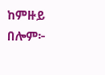ከምዙይ በሎም፦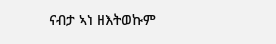ናብታ ኣነ ዘእትወኩም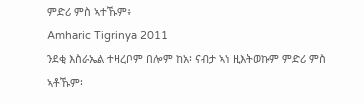ምድሪ ምስ ኣተኹም፥
Amharic Tigrinya 2011
ንደቂ እስራኤል ተዛረቦም በሎም ከአ፡ ናብታ ኣነ ዚእትወኩም ምድሪ ምስ ኣቶኹም፡